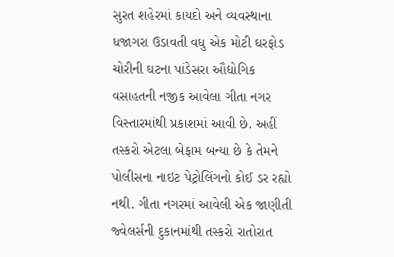સુરત શહેરમાં કાયદો અને વ્યવસ્થાના ધજાગરા ઉડાવતી વધુ એક મોટી ઘરફોડ ચોરીની ઘટના પાંડેસરા ઔદ્યોગિક વસાહતની નજીક આવેલા ગીતા નગર વિસ્તારમાંથી પ્રકાશમાં આવી છે. અહીં તસ્કરો એટલા બેફામ બન્યા છે કે તેમને પોલીસના નાઇટ પેટ્રોલિંગનો કોઈ ડર રહ્યો નથી. ગીતા નગરમાં આવેલી એક જાણીતી જ્વેલર્સની દુકાનમાંથી તસ્કરો રાતોરાત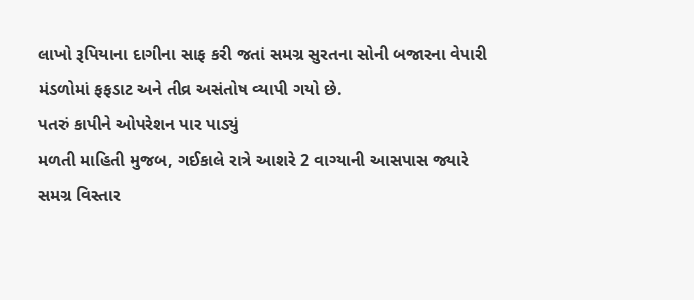લાખો રૂપિયાના દાગીના સાફ કરી જતાં સમગ્ર સુરતના સોની બજારના વેપારી મંડળોમાં ફફડાટ અને તીવ્ર અસંતોષ વ્યાપી ગયો છે.
પતરું કાપીને ઓપરેશન પાર પાડ્યું
મળતી માહિતી મુજબ, ગઈકાલે રાત્રે આશરે 2 વાગ્યાની આસપાસ જ્યારે સમગ્ર વિસ્તાર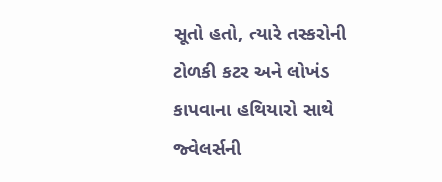સૂતો હતો, ત્યારે તસ્કરોની ટોળકી કટર અને લોખંડ કાપવાના હથિયારો સાથે જ્વેલર્સની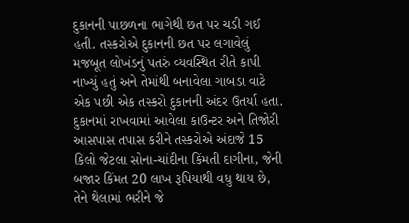દુકાનની પાછળના ભાગેથી છત પર ચડી ગઈ હતી. તસ્કરોએ દુકાનની છત પર લગાવેલું મજબૂત લોખંડનું પતરું વ્યવસ્થિત રીતે કાપી નાખ્યું હતું અને તેમાંથી બનાવેલા ગાબડા વાટે એક પછી એક તસ્કરો દુકાનની અંદર ઉતર્યા હતા. દુકાનમાં રાખવામાં આવેલા કાઉન્ટર અને તિજોરી આસપાસ તપાસ કરીને તસ્કરોએ અંદાજે 15 કિલો જેટલા સોના-ચાંદીના કિંમતી દાગીના, જેની બજાર કિંમત 20 લાખ રૂપિયાથી વધુ થાય છે, તેને થેલામાં ભરીને જે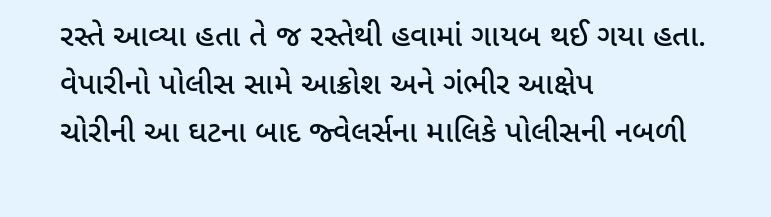રસ્તે આવ્યા હતા તે જ રસ્તેથી હવામાં ગાયબ થઈ ગયા હતા.
વેપારીનો પોલીસ સામે આક્રોશ અને ગંભીર આક્ષેપ
ચોરીની આ ઘટના બાદ જ્વેલર્સના માલિકે પોલીસની નબળી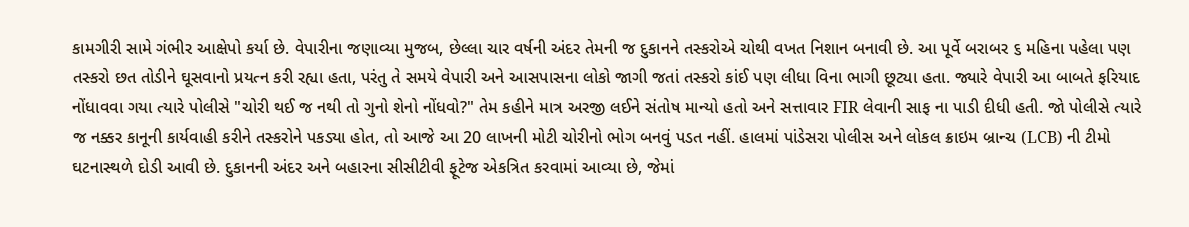કામગીરી સામે ગંભીર આક્ષેપો કર્યા છે. વેપારીના જણાવ્યા મુજબ, છેલ્લા ચાર વર્ષની અંદર તેમની જ દુકાનને તસ્કરોએ ચોથી વખત નિશાન બનાવી છે. આ પૂર્વે બરાબર ૬ મહિના પહેલા પણ તસ્કરો છત તોડીને ઘૂસવાનો પ્રયત્ન કરી રહ્યા હતા, પરંતુ તે સમયે વેપારી અને આસપાસના લોકો જાગી જતાં તસ્કરો કાંઈ પણ લીધા વિના ભાગી છૂટ્યા હતા. જ્યારે વેપારી આ બાબતે ફરિયાદ નોંધાવવા ગયા ત્યારે પોલીસે "ચોરી થઈ જ નથી તો ગુનો શેનો નોંધવો?" તેમ કહીને માત્ર અરજી લઈને સંતોષ માન્યો હતો અને સત્તાવાર FIR લેવાની સાફ ના પાડી દીધી હતી. જો પોલીસે ત્યારે જ નક્કર કાનૂની કાર્યવાહી કરીને તસ્કરોને પકડ્યા હોત, તો આજે આ 20 લાખની મોટી ચોરીનો ભોગ બનવું પડત નહીં. હાલમાં પાંડેસરા પોલીસ અને લોકલ ક્રાઇમ બ્રાન્ચ (LCB) ની ટીમો ઘટનાસ્થળે દોડી આવી છે. દુકાનની અંદર અને બહારના સીસીટીવી ફૂટેજ એકત્રિત કરવામાં આવ્યા છે, જેમાં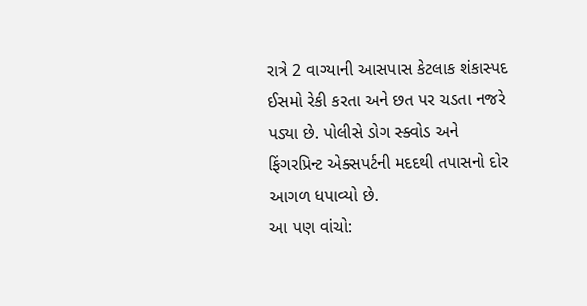રાત્રે 2 વાગ્યાની આસપાસ કેટલાક શંકાસ્પદ ઈસમો રેકી કરતા અને છત પર ચડતા નજરે પડ્યા છે. પોલીસે ડોગ સ્ક્વોડ અને ફિંગરપ્રિન્ટ એક્સપર્ટની મદદથી તપાસનો દોર આગળ ધપાવ્યો છે.
આ પણ વાંચો: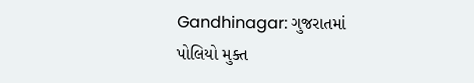Gandhinagar: ગુજરાતમાં પોલિયો મુક્ત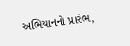અભિયાનનો પ્રારંભ,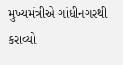મુખ્યમંત્રીએ ગાંધીનગરથી કરાવ્યો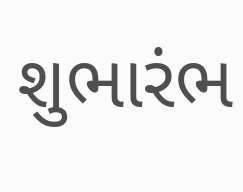શુભારંભ